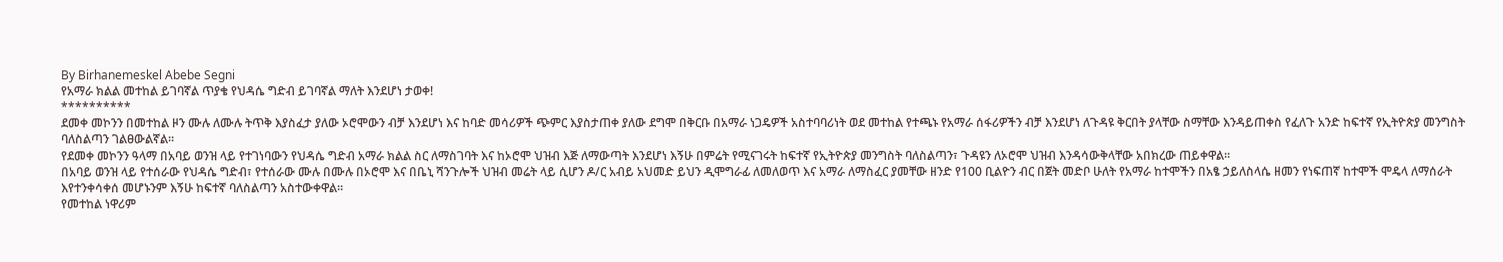By Birhanemeskel Abebe Segni
የአማራ ክልል መተከል ይገባኛል ጥያቄ የህዳሴ ግድብ ይገባኛል ማለት እንደሆነ ታወቀ!
**********
ደመቀ መኮንን በመተከል ዞን ሙሉ ለሙሉ ትጥቅ እያስፈታ ያለው ኦሮሞውን ብቻ እንደሆነ እና ከባድ መሳሪዎች ጭምር እያስታጠቀ ያለው ደግሞ በቅርቡ በአማራ ነጋዴዎች አስተባባሪነት ወደ መተከል የተጫኑ የአማራ ሰፋሪዎችን ብቻ እንደሆነ ለጉዳዩ ቅርበት ያላቸው ስማቸው እንዳይጠቀስ የፈለጉ አንድ ከፍተኛ የኢትዮጵያ መንግስት ባለስልጣን ገልፀውልኛል።
የደመቀ መኮንን ዓላማ በአባይ ወንዝ ላይ የተገነባውን የህዳሴ ግድብ አማራ ክልል ስር ለማስገባት እና ከኦሮሞ ህዝብ እጅ ለማውጣት እንደሆነ እኝሁ በምሬት የሚናገሩት ከፍተኛ የኢትዮጵያ መንግስት ባለስልጣን፣ ጉዳዩን ለኦሮሞ ህዝብ እንዳሳውቅላቸው አበክረው ጠይቀዋል።
በአባይ ወንዝ ላይ የተሰራው የህዳሴ ግድብ፣ የተሰራው ሙሉ በሙሉ በኦሮሞ እና በቤኒ ሻንጉሎች ህዝብ መሬት ላይ ሲሆን ዶ/ር አብይ አህመድ ይህን ዲሞግራፊ ለመለወጥ እና አማራ ለማስፈር ያመቸው ዘንድ የ100 ቢልዮን ብር በጀት መድቦ ሁለት የአማራ ከተሞችን በአፄ ኃይለስላሴ ዘመን የነፍጠኛ ከተሞች ሞዴላ ለማሰራት እየተንቀሳቀሰ መሆኑንም እኝሁ ከፍተኛ ባለስልጣን አስተውቀዋል።
የመተከል ነዋሪም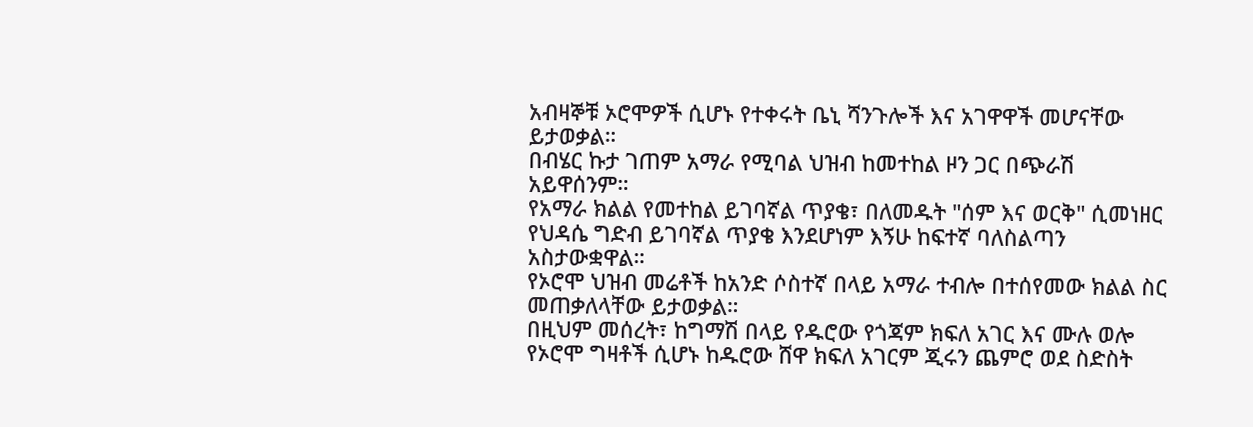አብዛኞቹ ኦሮሞዎች ሲሆኑ የተቀሩት ቤኒ ሻንጉሎች እና አገዋዋች መሆናቸው ይታወቃል።
በብሄር ኩታ ገጠም አማራ የሚባል ህዝብ ከመተከል ዞን ጋር በጭራሽ አይዋሰንም።
የአማራ ክልል የመተከል ይገባኛል ጥያቄ፣ በለመዱት "ሰም እና ወርቅ" ሲመነዘር የህዳሴ ግድብ ይገባኛል ጥያቄ እንደሆነም እኝሁ ከፍተኛ ባለስልጣን አስታውቋዋል።
የኦሮሞ ህዝብ መሬቶች ከአንድ ሶስተኛ በላይ አማራ ተብሎ በተሰየመው ክልል ስር መጠቃለላቸው ይታወቃል።
በዚህም መሰረት፣ ከግማሽ በላይ የዱሮው የጎጃም ክፍለ አገር እና ሙሉ ወሎ የኦሮሞ ግዛቶች ሲሆኑ ከዱሮው ሸዋ ክፍለ አገርም ጂሩን ጨምሮ ወደ ስድስት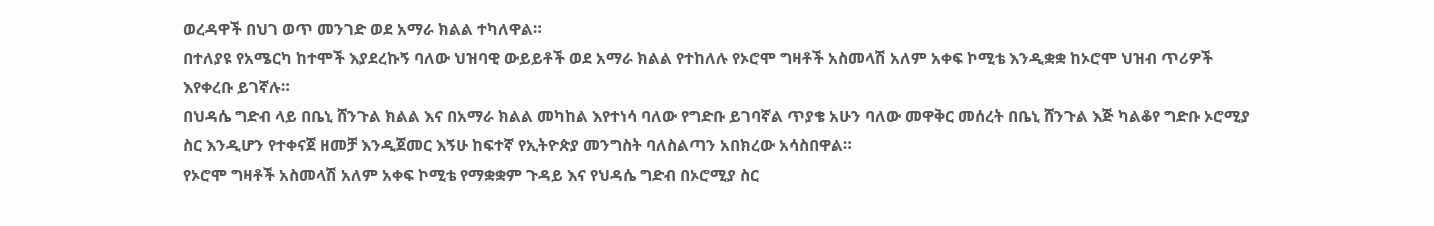ወረዳዋች በህገ ወጥ መንገድ ወደ አማራ ክልል ተካለዋል።
በተለያዩ የአሜርካ ከተሞች እያደረኩኝ ባለው ህዝባዊ ውይይቶች ወደ አማራ ክልል የተከለሉ የኦሮሞ ግዛቶች አስመላሽ አለም አቀፍ ኮሚቴ እንዲቋቋ ከኦሮሞ ህዝብ ጥሪዎች እየቀረቡ ይገኛሉ።
በህዳሴ ግድብ ላይ በቤኒ ሸንጉል ክልል እና በአማራ ክልል መካከል እየተነሳ ባለው የግድቡ ይገባኛል ጥያቄ አሁን ባለው መዋቅር መሰረት በቤኒ ሸንጉል እጅ ካልቆየ ግድቡ ኦሮሚያ ስር እንዲሆን የተቀናጀ ዘመቻ እንዲጀመር እኝሁ ከፍተኛ የኢትዮጵያ መንግስት ባለስልጣን አበክረው አሳስበዋል።
የኦሮሞ ግዛቶች አስመላሽ አለም አቀፍ ኮሚቴ የማቋቋም ጉዳይ እና የህዳሴ ግድብ በኦሮሚያ ስር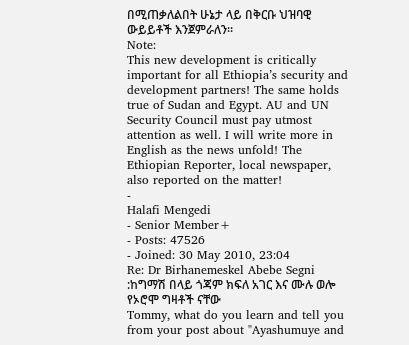በሚጠቃለልበት ሁኔታ ላይ በቅርቡ ህዝባዊ ውይይቶች እንጀምራለን።
Note:
This new development is critically important for all Ethiopia’s security and development partners! The same holds true of Sudan and Egypt. AU and UN Security Council must pay utmost attention as well. I will write more in English as the news unfold! The Ethiopian Reporter, local newspaper, also reported on the matter!
-
Halafi Mengedi
- Senior Member+
- Posts: 47526
- Joined: 30 May 2010, 23:04
Re: Dr Birhanemeskel Abebe Segni :ከግማሽ በላይ ጎጃም ክፍለ አገር እና ሙሉ ወሎ የኦሮሞ ግዛቶች ናቸው
Tommy, what do you learn and tell you from your post about "Ayashumuye and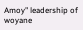Amoy" leadership of woyane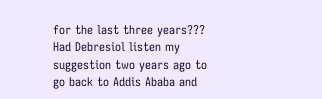for the last three years??? Had Debresiol listen my suggestion two years ago to go back to Addis Ababa and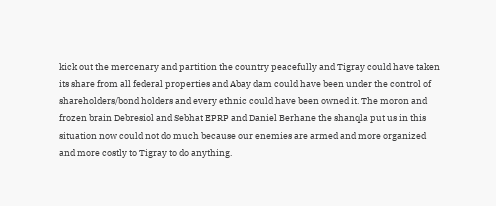kick out the mercenary and partition the country peacefully and Tigray could have taken its share from all federal properties and Abay dam could have been under the control of shareholders/bond holders and every ethnic could have been owned it. The moron and frozen brain Debresiol and Sebhat EPRP and Daniel Berhane the shanqla put us in this situation now could not do much because our enemies are armed and more organized and more costly to Tigray to do anything.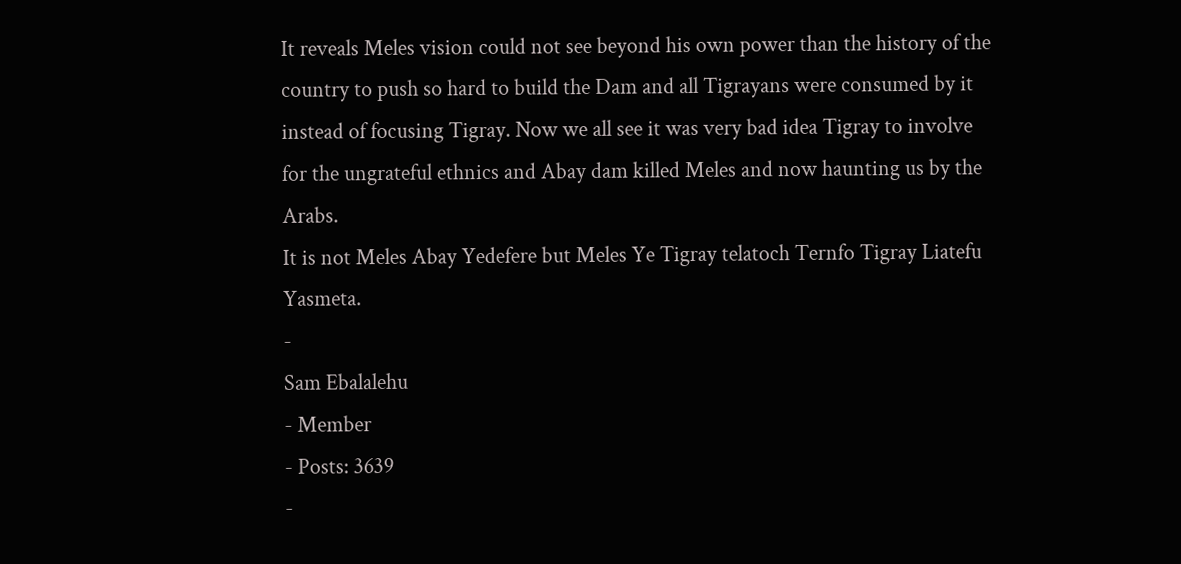It reveals Meles vision could not see beyond his own power than the history of the country to push so hard to build the Dam and all Tigrayans were consumed by it instead of focusing Tigray. Now we all see it was very bad idea Tigray to involve for the ungrateful ethnics and Abay dam killed Meles and now haunting us by the Arabs.
It is not Meles Abay Yedefere but Meles Ye Tigray telatoch Ternfo Tigray Liatefu Yasmeta.
-
Sam Ebalalehu
- Member
- Posts: 3639
-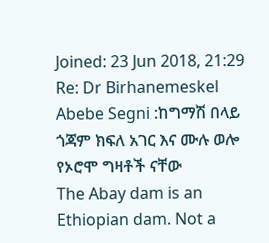Joined: 23 Jun 2018, 21:29
Re: Dr Birhanemeskel Abebe Segni :ከግማሽ በላይ ጎጃም ክፍለ አገር እና ሙሉ ወሎ የኦሮሞ ግዛቶች ናቸው
The Abay dam is an Ethiopian dam. Not a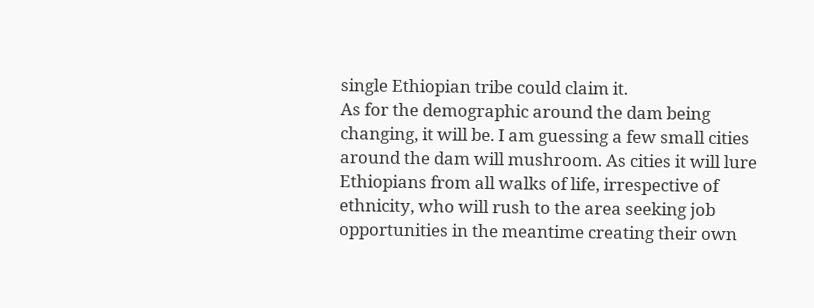single Ethiopian tribe could claim it.
As for the demographic around the dam being changing, it will be. I am guessing a few small cities around the dam will mushroom. As cities it will lure Ethiopians from all walks of life, irrespective of ethnicity, who will rush to the area seeking job opportunities in the meantime creating their own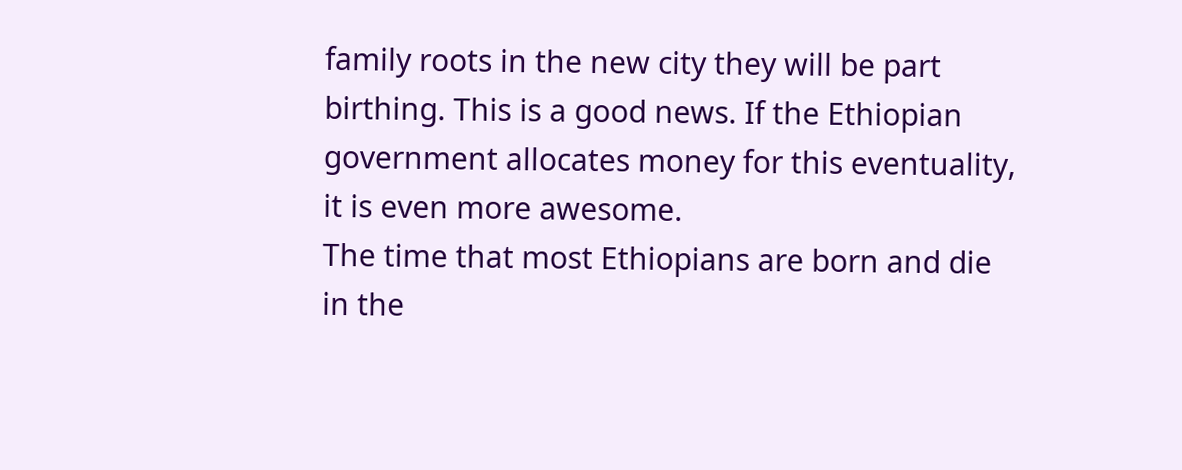family roots in the new city they will be part birthing. This is a good news. If the Ethiopian government allocates money for this eventuality, it is even more awesome.
The time that most Ethiopians are born and die in the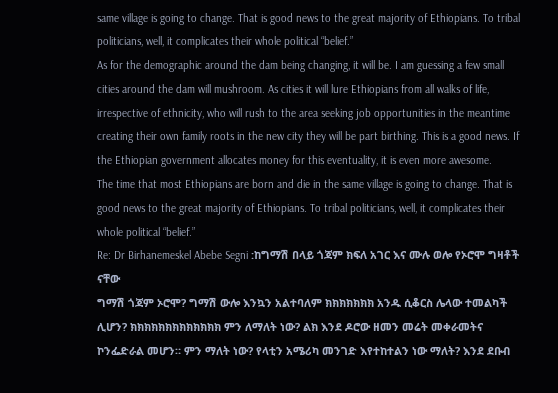same village is going to change. That is good news to the great majority of Ethiopians. To tribal politicians, well, it complicates their whole political “belief.”
As for the demographic around the dam being changing, it will be. I am guessing a few small cities around the dam will mushroom. As cities it will lure Ethiopians from all walks of life, irrespective of ethnicity, who will rush to the area seeking job opportunities in the meantime creating their own family roots in the new city they will be part birthing. This is a good news. If the Ethiopian government allocates money for this eventuality, it is even more awesome.
The time that most Ethiopians are born and die in the same village is going to change. That is good news to the great majority of Ethiopians. To tribal politicians, well, it complicates their whole political “belief.”
Re: Dr Birhanemeskel Abebe Segni :ከግማሽ በላይ ጎጃም ክፍለ አገር እና ሙሉ ወሎ የኦሮሞ ግዛቶች ናቸው
ግማሽ ጎጃም ኦሮሞ? ግማሽ ውሎ እንኳን አልተባለም ክክክክክክክ አንዱ ሲቆርስ ሌላው ተመልካች ሊሆን? ክክክክክክክክክክክክክ ምን ለማለት ነው? ልክ እንደ ዶሮው ዘመን መሬት መቀራመትና ኮንፌድራል መሆን። ምን ማለት ነው? የላቲን አሜሪካ መንገድ እየተከተልን ነው ማለት? እንደ ደቡብ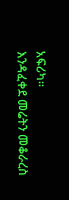አፍሪካ።
እንዳፈቀደ መሬትን መቆራረስ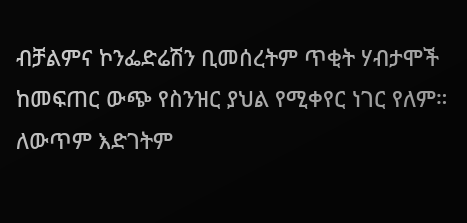ብቻልምና ኮንፌድሬሽን ቢመሰረትም ጥቂት ሃብታሞች ከመፍጠር ውጭ የስንዝር ያህል የሚቀየር ነገር የለም። ለውጥም እድገትም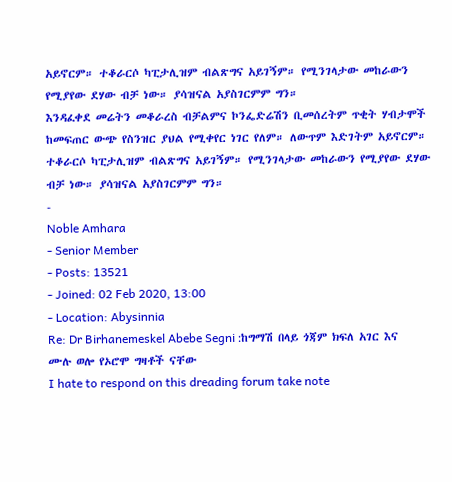አይኖርም። ተቆራርሶ ካፒታሊዝም ብልጽግና አይገኝም። የሚንገላታው መከራውን የሚያየው ደሃው ብቻ ነው። ያሳዝናል አያስገርምም ግን።
እንዳፈቀደ መሬትን መቆራረስ ብቻልምና ኮንፌድሬሽን ቢመሰረትም ጥቂት ሃብታሞች ከመፍጠር ውጭ የስንዝር ያህል የሚቀየር ነገር የለም። ለውጥም እድገትም አይኖርም። ተቆራርሶ ካፒታሊዝም ብልጽግና አይገኝም። የሚንገላታው መከራውን የሚያየው ደሃው ብቻ ነው። ያሳዝናል አያስገርምም ግን።
-
Noble Amhara
- Senior Member
- Posts: 13521
- Joined: 02 Feb 2020, 13:00
- Location: Abysinnia
Re: Dr Birhanemeskel Abebe Segni :ከግማሽ በላይ ጎጃም ክፍለ አገር እና ሙሉ ወሎ የኦሮሞ ግዛቶች ናቸው
I hate to respond on this dreading forum take note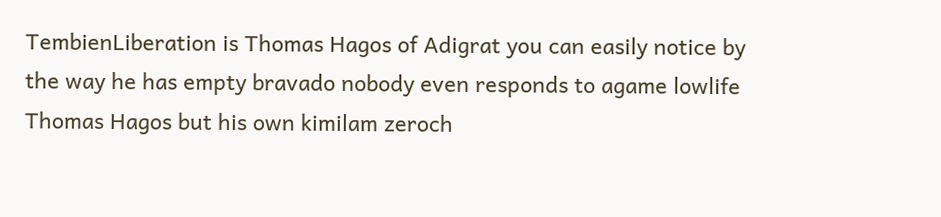TembienLiberation is Thomas Hagos of Adigrat you can easily notice by the way he has empty bravado nobody even responds to agame lowlife Thomas Hagos but his own kimilam zeroch